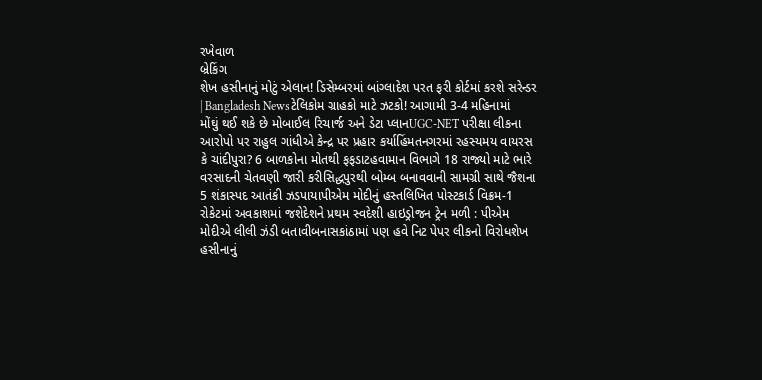રખેવાળ
બ્રેકિંગ
શેખ હસીનાનું મોટું એલાન! ડિસેમ્બરમાં બાંગ્લાદેશ પરત ફરી કોર્ટમાં કરશે સરેન્ડર | Bangladesh Newsટેલિકોમ ગ્રાહકો માટે ઝટકો! આગામી 3-4 મહિનામાં મોંઘું થઈ શકે છે મોબાઈલ રિચાર્જ અને ડેટા પ્લાનUGC-NET પરીક્ષા લીકના આરોપો પર રાહુલ ગાંધીએ કેન્દ્ર પર પ્રહાર કર્યાહિંમતનગરમાં રહસ્યમય વાયરસ કે ચાંદીપુરા? 6 બાળકોના મોતથી ફફડાટહવામાન વિભાગે 18 રાજ્યો માટે ભારે વરસાદની ચેતવણી જારી કરીસિદ્ધપુરથી બોમ્બ બનાવવાની સામગ્રી સાથે જૈશના 5 શંકાસ્પદ આતંકી ઝડપાયાપીએમ મોદીનું હસ્તલિખિત પોસ્ટકાર્ડ વિક્રમ-1 રોકેટમાં અવકાશમાં જશેદેશને પ્રથમ સ્વદેશી હાઇડ્રોજન ટ્રેન મળી : પીએમ મોદીએ લીલી ઝંડી બતાવીબનાસકાંઠામાં પણ હવે નિટ પેપર લીકનો વિરોધશેખ હસીનાનું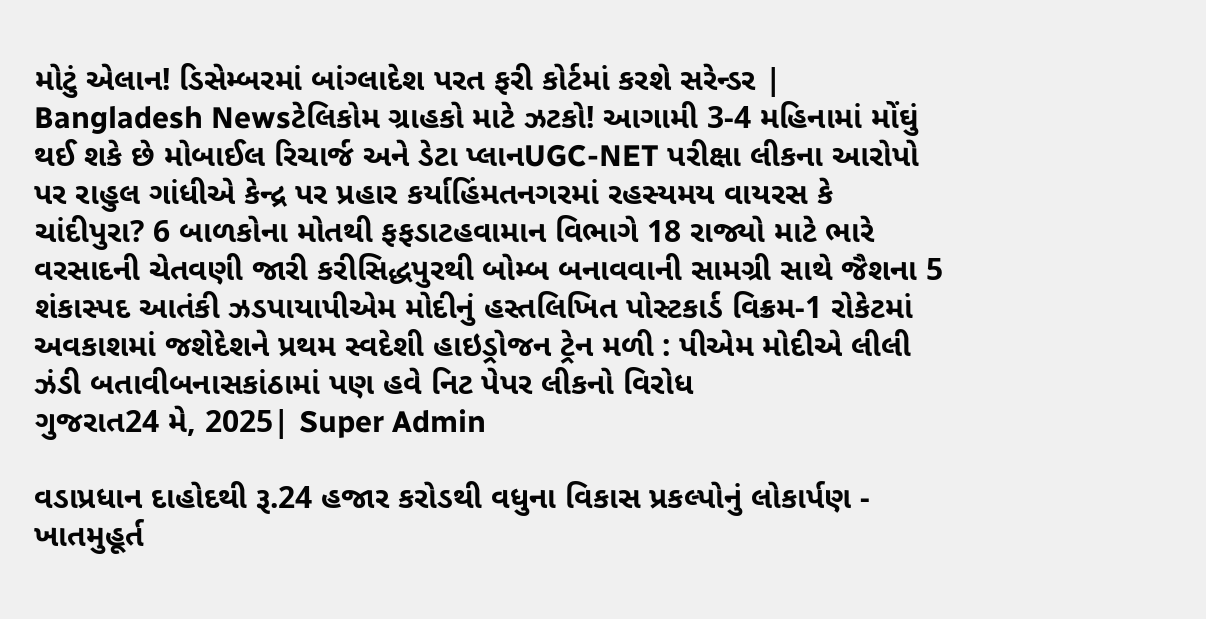મોટું એલાન! ડિસેમ્બરમાં બાંગ્લાદેશ પરત ફરી કોર્ટમાં કરશે સરેન્ડર | Bangladesh Newsટેલિકોમ ગ્રાહકો માટે ઝટકો! આગામી 3-4 મહિનામાં મોંઘું થઈ શકે છે મોબાઈલ રિચાર્જ અને ડેટા પ્લાનUGC-NET પરીક્ષા લીકના આરોપો પર રાહુલ ગાંધીએ કેન્દ્ર પર પ્રહાર કર્યાહિંમતનગરમાં રહસ્યમય વાયરસ કે ચાંદીપુરા? 6 બાળકોના મોતથી ફફડાટહવામાન વિભાગે 18 રાજ્યો માટે ભારે વરસાદની ચેતવણી જારી કરીસિદ્ધપુરથી બોમ્બ બનાવવાની સામગ્રી સાથે જૈશના 5 શંકાસ્પદ આતંકી ઝડપાયાપીએમ મોદીનું હસ્તલિખિત પોસ્ટકાર્ડ વિક્રમ-1 રોકેટમાં અવકાશમાં જશેદેશને પ્રથમ સ્વદેશી હાઇડ્રોજન ટ્રેન મળી : પીએમ મોદીએ લીલી ઝંડી બતાવીબનાસકાંઠામાં પણ હવે નિટ પેપર લીકનો વિરોધ
ગુજરાત24 મે, 2025| Super Admin

વડાપ્રધાન દાહોદથી રૂ.24 હજાર કરોડથી વધુના વિકાસ પ્રકલ્પોનું લોકાર્પણ - ખાતમુહૂર્ત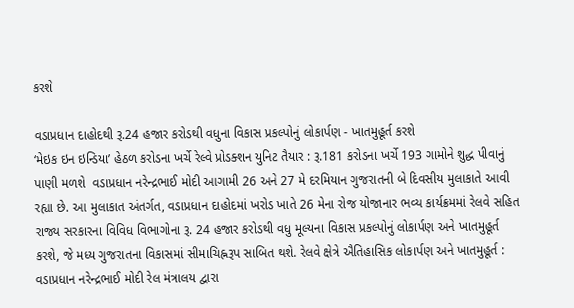કરશે

વડાપ્રધાન દાહોદથી રૂ.24 હજાર કરોડથી વધુના વિકાસ પ્રકલ્પોનું લોકાર્પણ - ખાતમુહૂર્ત કરશે
‘મેઇક ઇન ઇન્ડિયા’ હેઠળ કરોડના ખર્ચે રેલ્વે પ્રોડક્શન યુનિટ તૈયાર : રૂ.181 કરોડના ખર્ચે 193 ગામોને શુદ્ધ પીવાનું પાણી મળશે  વડાપ્રધાન નરેન્દ્રભાઈ મોદી આગામી 26 અને 27 મે દરમિયાન ગુજરાતની બે દિવસીય મુલાકાતે આવી રહ્યા છે. આ મુલાકાત અંતર્ગત, વડાપ્રધાન દાહોદમાં ખરોડ ખાતે 26 મેના રોજ યોજાનાર ભવ્ય કાર્યક્રમમાં રેલવે સહિત રાજ્ય સરકારના વિવિધ વિભાગોના રૂ. 24 હજાર કરોડથી વધુ મૂલ્યના વિકાસ પ્રકલ્પોનું લોકાર્પણ અને ખાતમુહૂર્ત કરશે, જે મધ્ય ગુજરાતના વિકાસમાં સીમાચિહ્નરૂપ સાબિત થશે. રેલવે ક્ષેત્રે ઐતિહાસિક લોકાર્પણ અને ખાતમુહૂર્ત : વડાપ્રધાન નરેન્દ્રભાઈ મોદી રેલ મંત્રાલય દ્વારા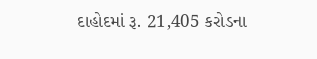દાહોદમાં રૂ. 21,405 કરોડના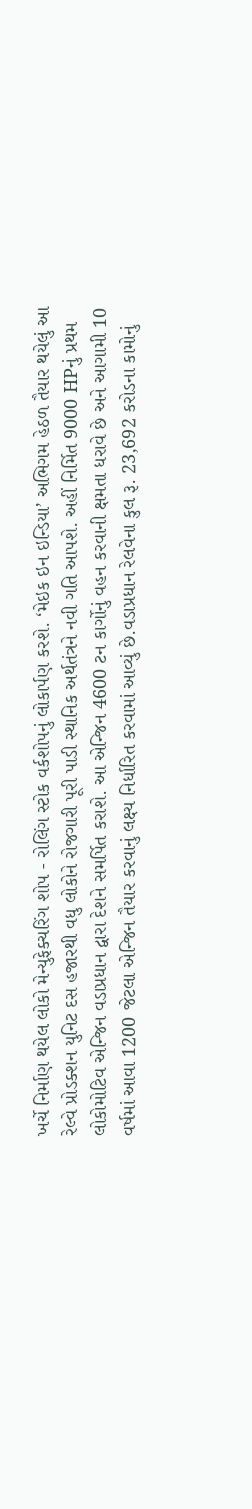ખર્ચે નિર્માણ થયેલ લોકો મેન્યુફેક્ચરિંગ શોપ - રોલિંગ સ્ટોક વર્કશોપનું લોકાર્પણ કરશે. ‘મેઇક ઇન ઇન્ડિયા’ અભિગમ હેઠળ તૈયાર થયેલું આ રેલ્વે પ્રોડક્શન યુનિટ દસ હજારથી વધુ લોકોને રોજગારી પૂરી પાડી સ્થાનિક અર્થતંત્રને નવી ગતિ આપશે. અહીં નિર્મિત 9000 HPનું પ્રથમ લોકોમોટિવ એન્જિન વડાપ્રધાન દ્વારા દેશને સમર્પિત કરાશે. આ એન્જિન 4600 ટન કાર્ગોનું વહન કરવાની ક્ષમતા ધરાવે છે અને આગામી 10 વર્ષમાં આવા 1200 જેટલા એન્જિન તૈયાર કરવાનું લક્ષ્ય નિર્ધારિત કરવામાં આવ્યું છે.વડાપ્રધાન રેલવેના કુલ રૂ. 23,692 કરોડના કામોનું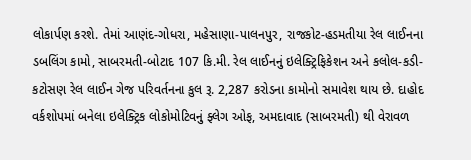લોકાર્પણ કરશે. તેમાં આણંદ-ગોધરા, મહેસાણા-પાલનપુર, રાજકોટ-હડમતીયા રેલ લાઈનના ડબલિંગ કામો, સાબરમતી-બોટાદ 107 કિ.મી. રેલ લાઈનનું ઇલેક્ટ્રિફિકેશન અને કલોલ-કડી-કટોસણ રેલ લાઈન ગેજ પરિવર્તનના કુલ રૂ. 2,287 કરોડના કામોનો સમાવેશ થાય છે. દાહોદ વર્કશોપમાં બનેલા ઇલેક્ટ્રિક લોકોમોટિવનું ફ્લેગ ઓફ, અમદાવાદ (સાબરમતી) થી વેરાવળ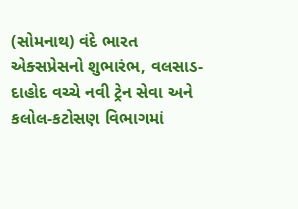(સોમનાથ) વંદે ભારત એક્સપ્રેસનો શુભારંભ, વલસાડ-દાહોદ વચ્ચે નવી ટ્રેન સેવા અને કલોલ-કટોસણ વિભાગમાં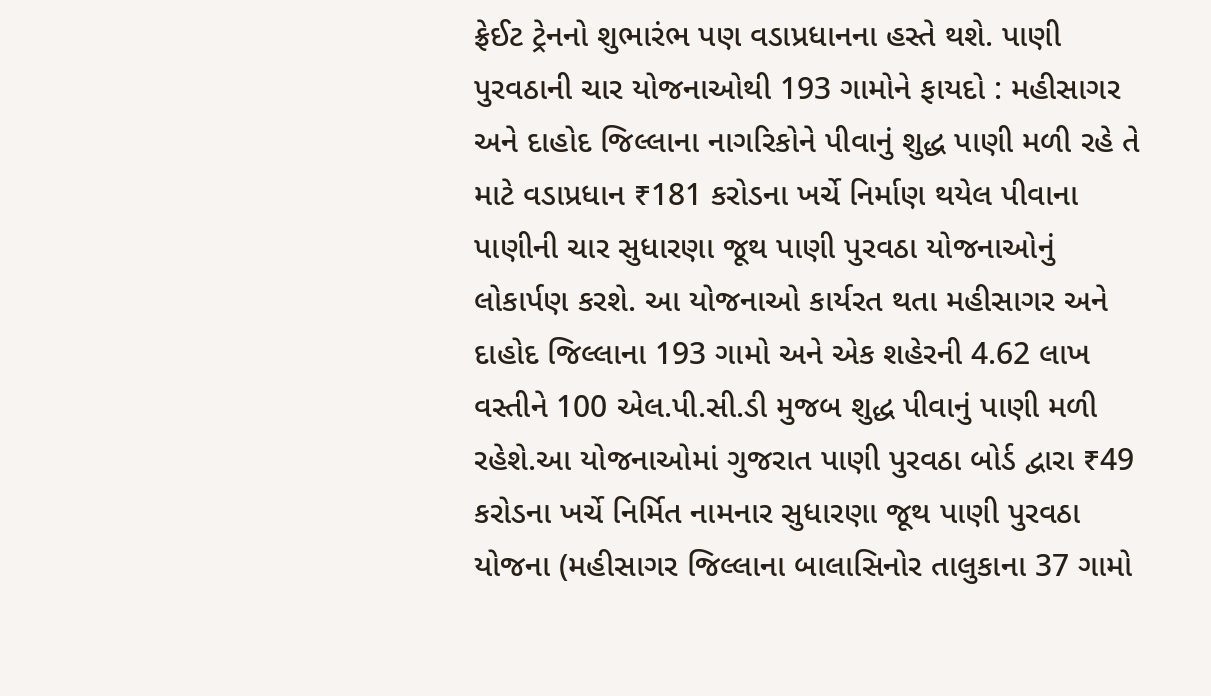ફ્રેઈટ ટ્રેનનો શુભારંભ પણ વડાપ્રધાનના હસ્તે થશે. પાણી પુરવઠાની ચાર યોજનાઓથી 193 ગામોને ફાયદો : મહીસાગર અને દાહોદ જિલ્લાના નાગરિકોને પીવાનું શુદ્ધ પાણી મળી રહે તે માટે વડાપ્રધાન ₹181 કરોડના ખર્ચે નિર્માણ થયેલ પીવાના પાણીની ચાર સુધારણા જૂથ પાણી પુરવઠા યોજનાઓનું લોકાર્પણ કરશે. આ યોજનાઓ કાર્યરત થતા મહીસાગર અને દાહોદ જિલ્લાના 193 ગામો અને એક શહેરની 4.62 લાખ વસ્તીને 100 એલ.પી.સી.ડી મુજબ શુદ્ધ પીવાનું પાણી મળી રહેશે.આ યોજનાઓમાં ગુજરાત પાણી પુરવઠા બોર્ડ દ્વારા ₹49 કરોડના ખર્ચે નિર્મિત નામનાર સુધારણા જૂથ પાણી પુરવઠા યોજના (મહીસાગર જિલ્લાના બાલાસિનોર તાલુકાના 37 ગામો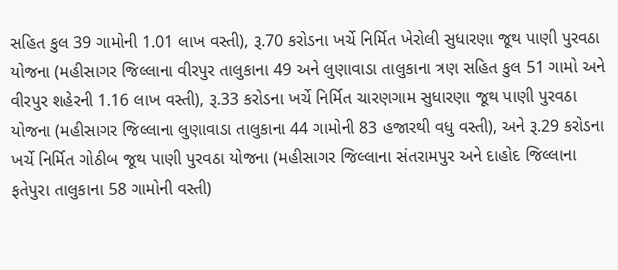સહિત કુલ 39 ગામોની 1.01 લાખ વસ્તી), રૂ.70 કરોડના ખર્ચે નિર્મિત ખેરોલી સુધારણા જૂથ પાણી પુરવઠા યોજના (મહીસાગર જિલ્લાના વીરપુર તાલુકાના 49 અને લુણાવાડા તાલુકાના ત્રણ સહિત કુલ 51 ગામો અને વીરપુર શહેરની 1.16 લાખ વસ્તી), રૂ.33 કરોડના ખર્ચે નિર્મિત ચારણગામ સુધારણા જૂથ પાણી પુરવઠા યોજના (મહીસાગર જિલ્લાના લુણાવાડા તાલુકાના 44 ગામોની 83 હજારથી વધુ વસ્તી), અને રૂ.29 કરોડના ખર્ચે નિર્મિત ગોઠીબ જૂથ પાણી પુરવઠા યોજના (મહીસાગર જિલ્લાના સંતરામપુર અને દાહોદ જિલ્લાના ફતેપુરા તાલુકાના 58 ગામોની વસ્તી)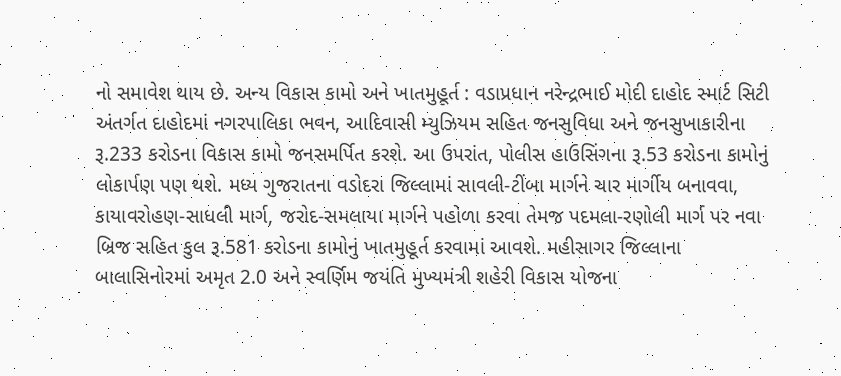નો સમાવેશ થાય છે. અન્ય વિકાસ કામો અને ખાતમુહૂર્ત : વડાપ્રધાન નરેન્દ્રભાઈ મોદી દાહોદ સ્માર્ટ સિટી અંતર્ગત દાહોદમાં નગરપાલિકા ભવન, આદિવાસી મ્યુઝિયમ સહિત જનસુવિધા અને જનસુખાકારીના રૂ.233 કરોડના વિકાસ કામો જનસમર્પિત કરશે. આ ઉપરાંત, પોલીસ હાઉસિંગના રૂ.53 કરોડના કામોનું લોકાર્પણ પણ થશે. મધ્ય ગુજરાતના વડોદરા જિલ્લામાં સાવલી-ટીંબા માર્ગને ચાર માર્ગીય બનાવવા, કાયાવરોહણ-સાધલી માર્ગ, જરોદ-સમલાયા માર્ગને પહોળા કરવા તેમજ પદમલા-રણોલી માર્ગ પર નવા બ્રિજ સહિત કુલ રૂ.581 કરોડના કામોનું ખાતમુહૂર્ત કરવામાં આવશે. મહીસાગર જિલ્લાના બાલાસિનોરમાં અમૃત 2.0 અને સ્વર્ણિમ જયંતિ મુખ્યમંત્રી શહેરી વિકાસ યોજના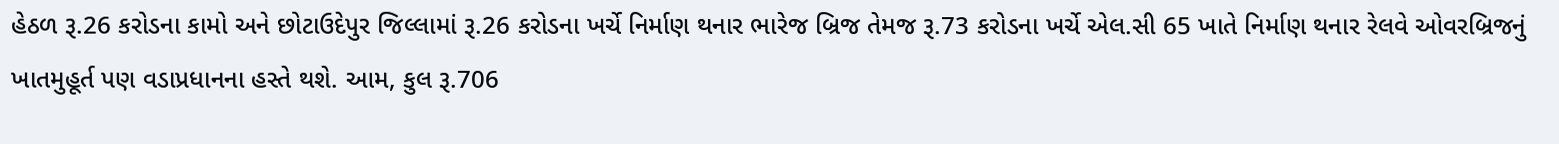હેઠળ રૂ.26 કરોડના કામો અને છોટાઉદેપુર જિલ્લામાં રૂ.26 કરોડના ખર્ચે નિર્માણ થનાર ભારેજ બ્રિજ તેમજ રૂ.73 કરોડના ખર્ચે એલ.સી 65 ખાતે નિર્માણ થનાર રેલવે ઓવરબ્રિજનું ખાતમુહૂર્ત પણ વડાપ્રધાનના હસ્તે થશે. આમ, કુલ રૂ.706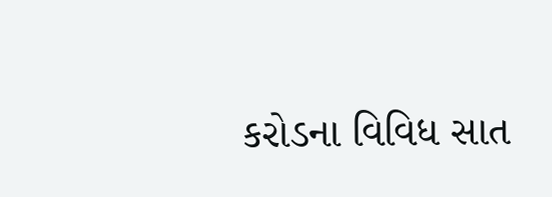કરોડના વિવિધ સાત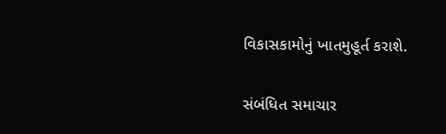વિકાસકામોનું ખાતમુહૂર્ત કરાશે.

સંબંધિત સમાચાર